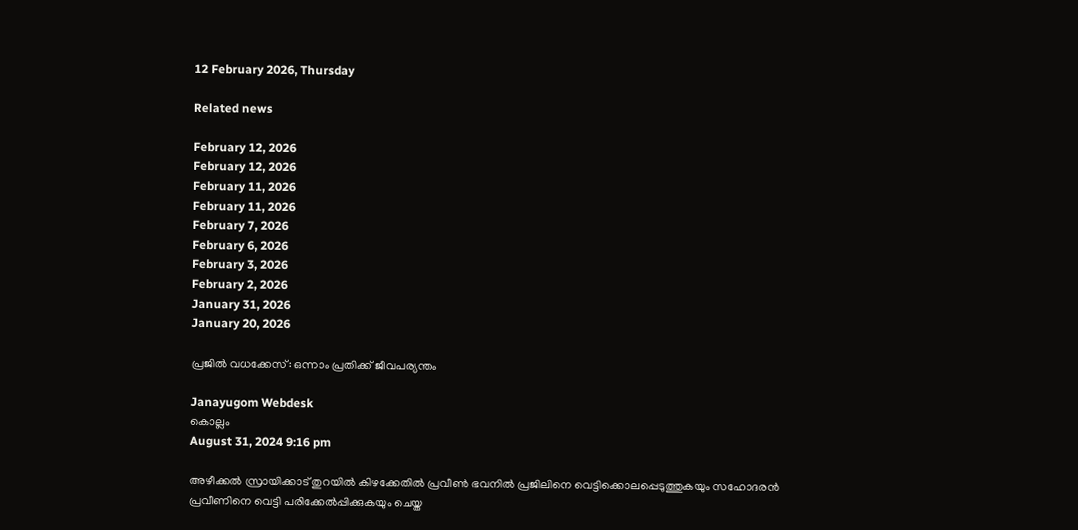12 February 2026, Thursday

Related news

February 12, 2026
February 12, 2026
February 11, 2026
February 11, 2026
February 7, 2026
February 6, 2026
February 3, 2026
February 2, 2026
January 31, 2026
January 20, 2026

പ്രജില്‍ വധക്കേസ്: ഒന്നാം പ്രതിക്ക് ജീവപര്യന്തം

Janayugom Webdesk
കൊല്ലം
August 31, 2024 9:16 pm

അഴീക്കല്‍ സ്രായിക്കാട് തുറയില്‍ കിഴക്കേതില്‍ പ്രവീണ്‍ ഭവനില്‍ പ്രജിലിനെ വെട്ടിക്കൊലപ്പെടുത്തുകയും സഹോദരന്‍ പ്രവീണിനെ വെട്ടി പരിക്കേല്‍പ്പിക്കുകയും ചെയ്ത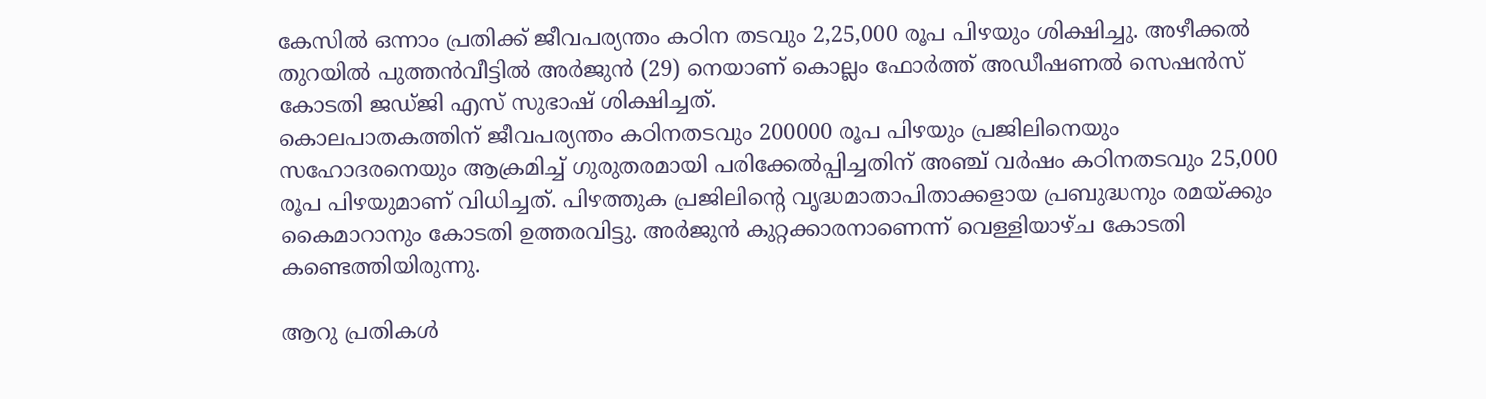കേസില്‍ ഒന്നാം പ്രതിക്ക് ജീവപര്യന്തം കഠിന തടവും 2,25,000 രൂപ പിഴയും ശിക്ഷിച്ചു. അഴീക്കല്‍ തുറയില്‍ പുത്തന്‍വീട്ടില്‍ അര്‍ജുന്‍ (29) നെയാണ് കൊല്ലം ഫോര്‍ത്ത് അഡീഷണല്‍ സെഷന്‍സ് കോടതി ജഡ്ജി എസ് സുഭാഷ് ശിക്ഷിച്ചത്.
കൊലപാതകത്തിന് ജീവപര്യന്തം കഠിനതടവും 200000 രൂപ പിഴയും പ്രജിലിനെയും സഹോദരനെയും ആക്രമിച്ച് ഗുരുതരമായി പരിക്കേല്‍പ്പിച്ചതിന് അഞ്ച് വര്‍ഷം കഠിനതടവും 25,000 രൂപ പിഴയുമാണ് വിധിച്ചത്. പിഴത്തുക പ്രജിലിന്റെ വൃദ്ധമാതാപിതാക്കളായ പ്രബുദ്ധനും രമയ്ക്കും കൈമാറാനും കോടതി ഉത്തരവിട്ടു. അര്‍ജുന്‍ കുറ്റക്കാരനാണെന്ന് വെള്ളിയാഴ്ച കോടതി കണ്ടെത്തിയിരുന്നു.

ആറു പ്രതികള്‍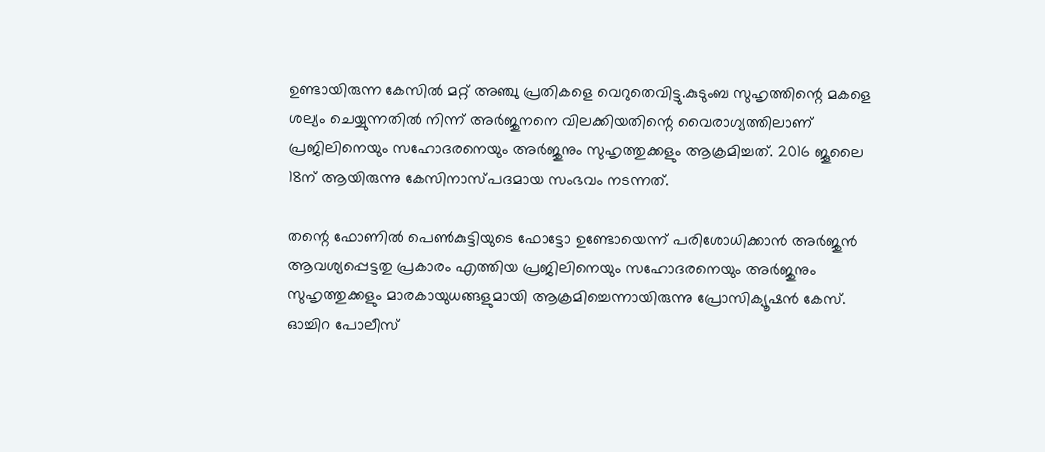ഉണ്ടായിരുന്ന കേസില്‍ മറ്റ് അഞ്ചു പ്രതികളെ വെറുതെവിട്ടു.കുടുംബ സുഹൃത്തിന്റെ മകളെ ശല്യം ചെയ്യുന്നതില്‍ നിന്ന് അര്‍ജുനനെ വിലക്കിയതിന്റെ വൈരാഗ്യത്തിലാണ് പ്രജിലിനെയും സഹോദരനെയും അര്‍ജുനും സുഹൃത്തുക്കളും ആക്രമിച്ചത്. 2016 ജൂലൈ 18ന് ആയിരുന്നു കേസിനാസ്പദമായ സംഭവം നടന്നത്.

തന്റെ ഫോണില്‍ പെണ്‍കുട്ടിയുടെ ഫോട്ടോ ഉണ്ടോയെന്ന് പരിശോധിക്കാന്‍ അര്‍ജുന്‍ ആവശ്യപ്പെട്ടതു പ്രകാരം എത്തിയ പ്രജിലിനെയും സഹോദരനെയും അര്‍ജുനും സുഹൃത്തുക്കളും മാരകായുധങ്ങളുമായി ആക്രമിച്ചെന്നായിരുന്നു പ്രോസിക്യൂഷന്‍ കേസ്.
ഓച്ചിറ പോലീസ്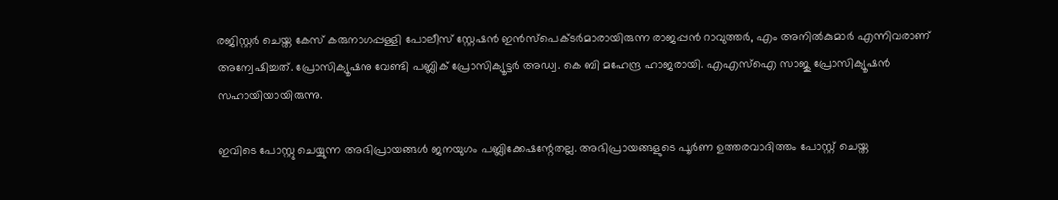രജിസ്റ്റര്‍ ചെയ്ത കേസ് കരുനാഗപ്പള്ളി പോലീസ് സ്റ്റേഷന്‍ ഇന്‍സ്‌പെക്ടര്‍മാരായിരുന്ന രാജപ്പന്‍ റാവുത്തര്‍, എം അനില്‍കുമാര്‍ എന്നിവരാണ് അന്വേഷിച്ചത്. പ്രോസിക്യൂഷനു വേണ്ടി പബ്ലിക് പ്രോസിക്യൂട്ടര്‍ അഡ്വ. കെ ബി മഹേന്ദ്ര ഹാജരായി. എഎസ്‌ഐ സാജു പ്രോസിക്യൂഷന്‍ സഹായിയായിരുന്നു.

ഇവിടെ പോസ്റ്റു ചെയ്യുന്ന അഭിപ്രായങ്ങള്‍ ജനയുഗം പബ്ലിക്കേഷന്റേതല്ല. അഭിപ്രായങ്ങളുടെ പൂര്‍ണ ഉത്തരവാദിത്തം പോസ്റ്റ് ചെയ്ത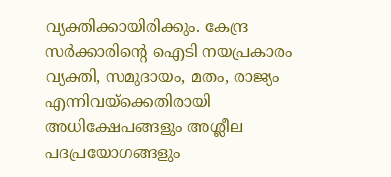വ്യക്തിക്കായിരിക്കും. കേന്ദ്ര സര്‍ക്കാരിന്റെ ഐടി നയപ്രകാരം വ്യക്തി, സമുദായം, മതം, രാജ്യം എന്നിവയ്‌ക്കെതിരായി അധിക്ഷേപങ്ങളും അശ്ലീല പദപ്രയോഗങ്ങളും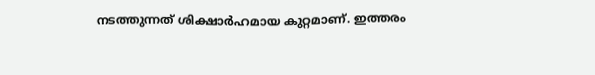നടത്തുന്നത് ശിക്ഷാര്‍ഹമായ കുറ്റമാണ്. ഇത്തരം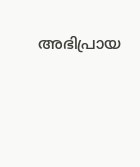അഭിപ്രായ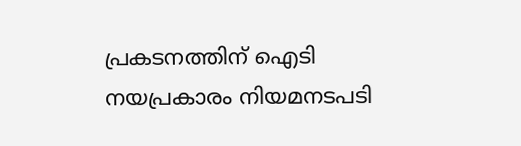പ്രകടനത്തിന് ഐടി നയപ്രകാരം നിയമനടപടി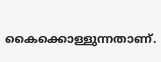കൈക്കൊള്ളുന്നതാണ്.